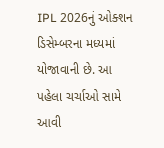IPL 2026નું ઓક્શન ડિસેમ્બરના મધ્યમાં યોજાવાની છે. આ પહેલા ચર્ચાઓ સામે આવી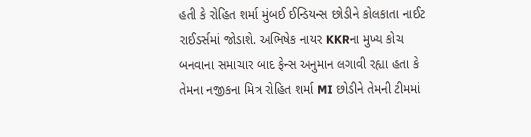હતી કે રોહિત શર્મા મુંબઈ ઈન્ડિયન્સ છોડીને કોલકાતા નાઈટ રાઈડર્સમાં જોડાશે. અભિષેક નાયર KKRના મુખ્ય કોચ બનવાના સમાચાર બાદ ફેન્સ અનુમાન લગાવી રહ્યા હતા કે તેમના નજીકના મિત્ર રોહિત શર્મા MI છોડીને તેમની ટીમમાં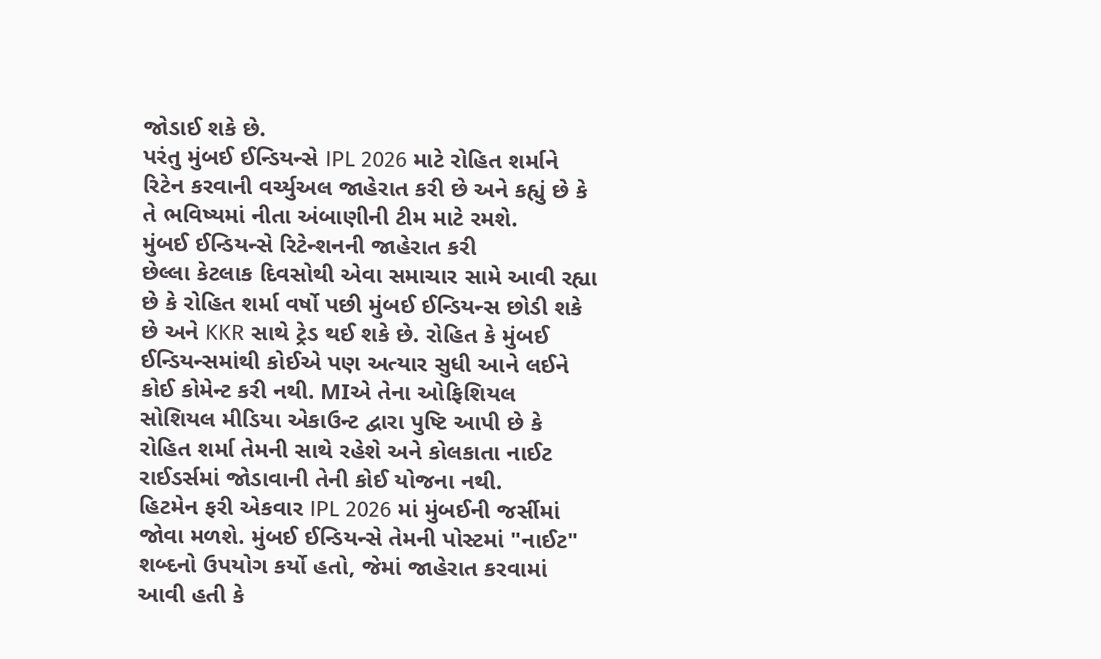જોડાઈ શકે છે.
પરંતુ મુંબઈ ઈન્ડિયન્સે IPL 2026 માટે રોહિત શર્માને રિટેન કરવાની વર્ચ્યુઅલ જાહેરાત કરી છે અને કહ્યું છે કે તે ભવિષ્યમાં નીતા અંબાણીની ટીમ માટે રમશે.
મુંબઈ ઈન્ડિયન્સે રિટેન્શનની જાહેરાત કરી
છેલ્લા કેટલાક દિવસોથી એવા સમાચાર સામે આવી રહ્યા છે કે રોહિત શર્મા વર્ષો પછી મુંબઈ ઈન્ડિયન્સ છોડી શકે છે અને KKR સાથે ટ્રેડ થઈ શકે છે. રોહિત કે મુંબઈ ઈન્ડિયન્સમાંથી કોઈએ પણ અત્યાર સુધી આને લઈને કોઈ કોમેન્ટ કરી નથી. MIએ તેના ઓફિશિયલ સોશિયલ મીડિયા એકાઉન્ટ દ્વારા પુષ્ટિ આપી છે કે રોહિત શર્મા તેમની સાથે રહેશે અને કોલકાતા નાઈટ રાઈડર્સમાં જોડાવાની તેની કોઈ યોજના નથી.
હિટમેન ફરી એકવાર IPL 2026 માં મુંબઈની જર્સીમાં જોવા મળશે. મુંબઈ ઈન્ડિયન્સે તેમની પોસ્ટમાં "નાઈટ" શબ્દનો ઉપયોગ કર્યો હતો, જેમાં જાહેરાત કરવામાં આવી હતી કે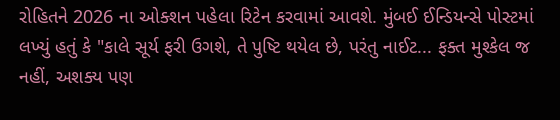રોહિતને 2026 ના ઓક્શન પહેલા રિટેન કરવામાં આવશે. મુંબઈ ઈન્ડિયન્સે પોસ્ટમાં લખ્યું હતું કે "કાલે સૂર્ય ફરી ઉગશે, તે પુષ્ટિ થયેલ છે, પરંતુ નાઈટ... ફક્ત મુશ્કેલ જ નહીં, અશક્ય પણ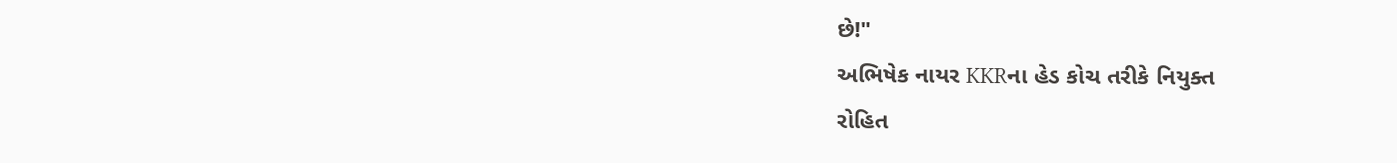છે!"
અભિષેક નાયર KKRના હેડ કોચ તરીકે નિયુક્ત
રોહિત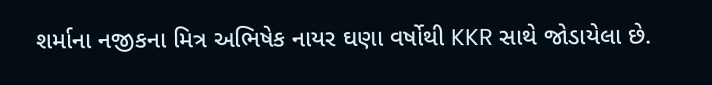શર્માના નજીકના મિત્ર અભિષેક નાયર ઘણા વર્ષોથી KKR સાથે જોડાયેલા છે.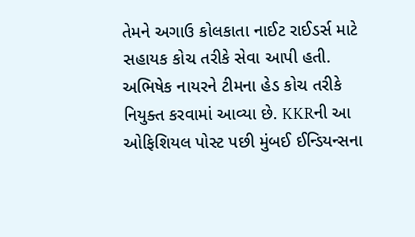તેમને અગાઉ કોલકાતા નાઈટ રાઈડર્સ માટે સહાયક કોચ તરીકે સેવા આપી હતી. અભિષેક નાયરને ટીમના હેડ કોચ તરીકે નિયુક્ત કરવામાં આવ્યા છે. KKRની આ ઓફિશિયલ પોસ્ટ પછી મુંબઈ ઈન્ડિયન્સના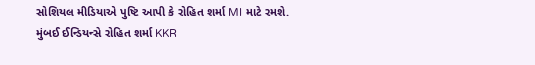સોશિયલ મીડિયાએ પુષ્ટિ આપી કે રોહિત શર્મા MI માટે રમશે. મુંબઈ ઈન્ડિયન્સે રોહિત શર્મા KKR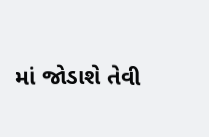માં જોડાશે તેવી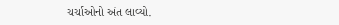ચર્ચાઓનો અંત લાવ્યો.